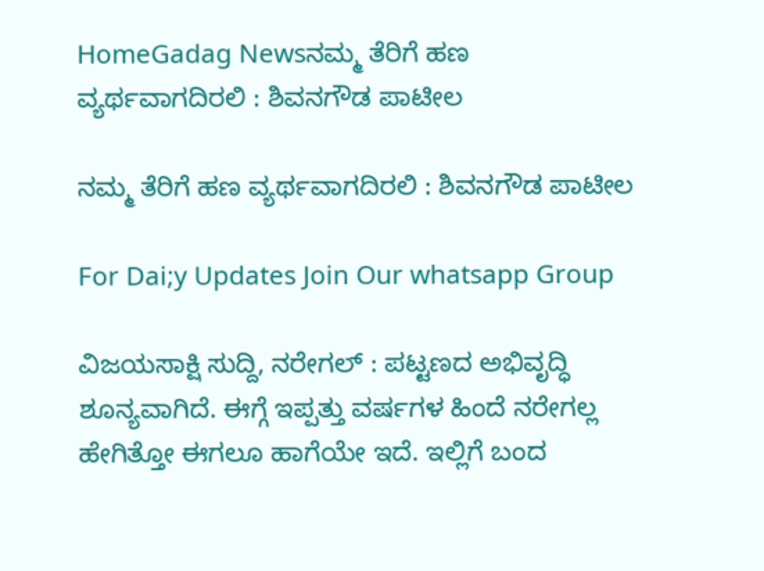HomeGadag Newsನಮ್ಮ ತೆರಿಗೆ ಹಣ ವ್ಯರ್ಥವಾಗದಿರಲಿ : ಶಿವನಗೌಡ ಪಾಟೀಲ

ನಮ್ಮ ತೆರಿಗೆ ಹಣ ವ್ಯರ್ಥವಾಗದಿರಲಿ : ಶಿವನಗೌಡ ಪಾಟೀಲ

For Dai;y Updates Join Our whatsapp Group

ವಿಜಯಸಾಕ್ಷಿ ಸುದ್ದಿ, ನರೇಗಲ್ : ಪಟ್ಟಣದ ಅಭಿವೃದ್ಧಿ ಶೂನ್ಯವಾಗಿದೆ. ಈಗ್ಗೆ ಇಪ್ಪತ್ತು ವರ್ಷಗಳ ಹಿಂದೆ ನರೇಗಲ್ಲ ಹೇಗಿತ್ತೋ ಈಗಲೂ ಹಾಗೆಯೇ ಇದೆ. ಇಲ್ಲಿಗೆ ಬಂದ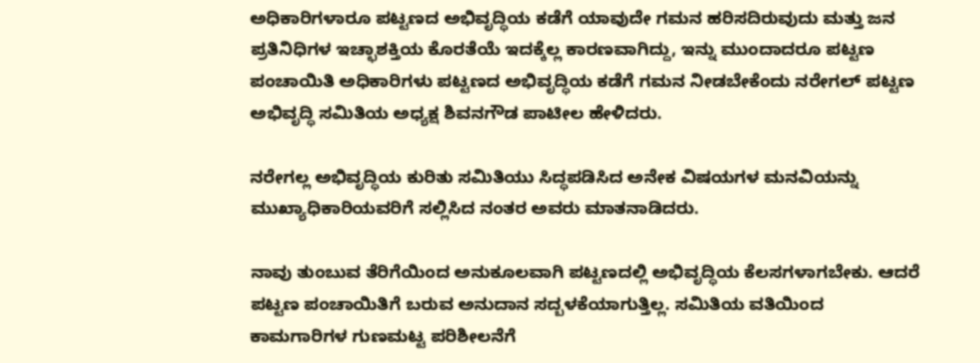ಅಧಿಕಾರಿಗಳಾರೂ ಪಟ್ಟಣದ ಅಭಿವೃದ್ಧಿಯ ಕಡೆಗೆ ಯಾವುದೇ ಗಮನ ಹರಿಸದಿರುವುದು ಮತ್ತು ಜನ ಪ್ರತಿನಿಧಿಗಳ ಇಚ್ಛಾಶಕ್ತಿಯ ಕೊರತೆಯೆ ಇದಕ್ಕೆಲ್ಲ ಕಾರಣವಾಗಿದ್ದು, ಇನ್ನು ಮುಂದಾದರೂ ಪಟ್ಟಣ ಪಂಚಾಯಿತಿ ಅಧಿಕಾರಿಗಳು ಪಟ್ಟಣದ ಅಭಿವೃದ್ಧಿಯ ಕಡೆಗೆ ಗಮನ ನೀಡಬೇಕೆಂದು ನರೇಗಲ್ ಪಟ್ಟಣ ಅಭಿವೃದ್ಧಿ ಸಮಿತಿಯ ಅಧ್ಯಕ್ಷ ಶಿವನಗೌಡ ಪಾಟೀಲ ಹೇಳಿದರು.

ನರೇಗಲ್ಲ ಅಭಿವೃದ್ಧಿಯ ಕುರಿತು ಸಮಿತಿಯು ಸಿದ್ಧಪಡಿಸಿದ ಅನೇಕ ವಿಷಯಗಳ ಮನವಿಯನ್ನು ಮುಖ್ಯಾಧಿಕಾರಿಯವರಿಗೆ ಸಲ್ಲಿಸಿದ ನಂತರ ಅವರು ಮಾತನಾಡಿದರು.

ನಾವು ತುಂಬುವ ತೆರಿಗೆಯಿಂದ ಅನುಕೂಲವಾಗಿ ಪಟ್ಟಣದಲ್ಲಿ ಅಭಿವೃದ್ಧಿಯ ಕೆಲಸಗಳಾಗಬೇಕು. ಆದರೆ ಪಟ್ಟಣ ಪಂಚಾಯಿತಿಗೆ ಬರುವ ಅನುದಾನ ಸದ್ಬಳಕೆಯಾಗುತ್ತಿಲ್ಲ. ಸಮಿತಿಯ ವತಿಯಿಂದ ಕಾಮಗಾರಿಗಳ ಗುಣಮಟ್ಟ ಪರಿಶೀಲನೆಗೆ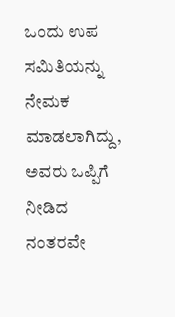ಒಂದು ಉಪ ಸಮಿತಿಯನ್ನು ನೇಮಕ ಮಾಡಲಾಗಿದ್ದು, ಅವರು ಒಪ್ಪಿಗೆ ನೀಡಿದ ನಂತರವೇ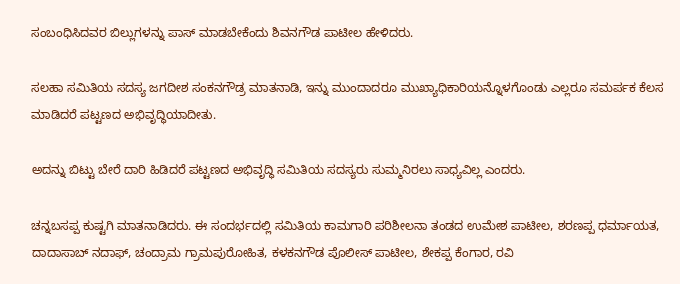ಸಂಬಂಧಿಸಿದವರ ಬಿಲ್ಲುಗಳನ್ನು ಪಾಸ್ ಮಾಡಬೇಕೆಂದು ಶಿವನಗೌಡ ಪಾಟೀಲ ಹೇಳಿದರು.

ಸಲಹಾ ಸಮಿತಿಯ ಸದಸ್ಯ ಜಗದೀಶ ಸಂಕನಗೌಡ್ರ ಮಾತನಾಡಿ, ಇನ್ನು ಮುಂದಾದರೂ ಮುಖ್ಯಾಧಿಕಾರಿಯನ್ನೊಳಗೊಂಡು ಎಲ್ಲರೂ ಸಮರ್ಪಕ ಕೆಲಸ ಮಾಡಿದರೆ ಪಟ್ಟಣದ ಅಭಿವೃದ್ಧಿಯಾದೀತು.

ಅದನ್ನು ಬಿಟ್ಟು ಬೇರೆ ದಾರಿ ಹಿಡಿದರೆ ಪಟ್ಟಣದ ಅಭಿವೃದ್ಧಿ ಸಮಿತಿಯ ಸದಸ್ಯರು ಸುಮ್ಮನಿರಲು ಸಾಧ್ಯವಿಲ್ಲ ಎಂದರು.

ಚನ್ನಬಸಪ್ಪ ಕುಷ್ಟಗಿ ಮಾತನಾಡಿದರು. ಈ ಸಂದರ್ಭದಲ್ಲಿ ಸಮಿತಿಯ ಕಾಮಗಾರಿ ಪರಿಶೀಲನಾ ತಂಡದ ಉಮೇಶ ಪಾಟೀಲ, ಶರಣಪ್ಪ ಧರ್ಮಾಯತ, ದಾದಾಸಾಬ್ ನದಾಫ್, ಚಂದ್ರಾಮ ಗ್ರಾಮಪುರೋಹಿತ, ಕಳಕನಗೌಡ ಪೊಲೀಸ್ ಪಾಟೀಲ, ಶೇಕಪ್ಪ ಕೆಂಗಾರ, ರವಿ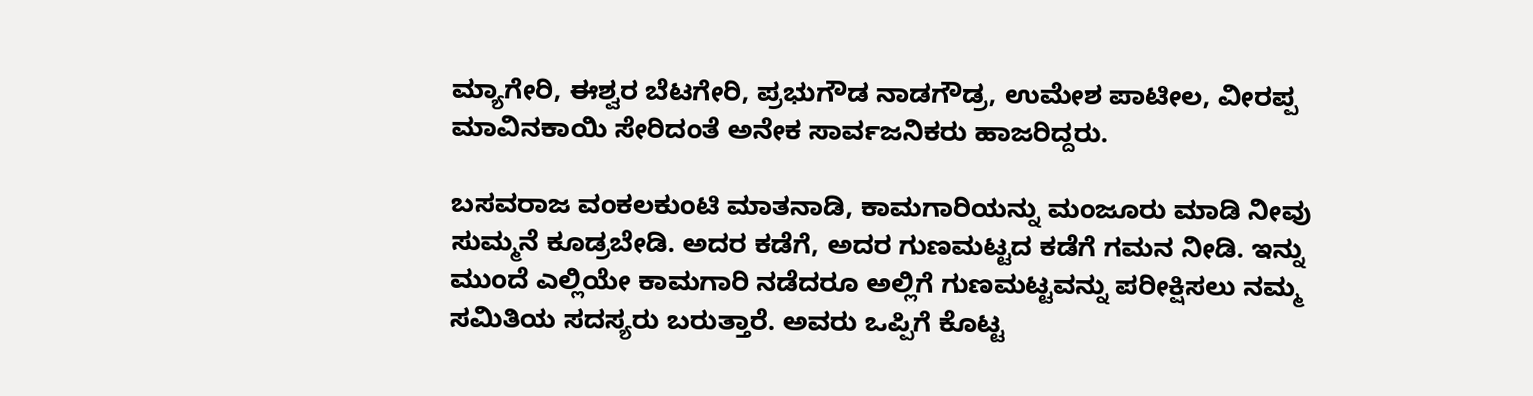ಮ್ಯಾಗೇರಿ, ಈಶ್ವರ ಬೆಟಗೇರಿ, ಪ್ರಭುಗೌಡ ನಾಡಗೌಡ್ರ, ಉಮೇಶ ಪಾಟೀಲ, ವೀರಪ್ಪ ಮಾವಿನಕಾಯಿ ಸೇರಿದಂತೆ ಅನೇಕ ಸಾರ್ವಜನಿಕರು ಹಾಜರಿದ್ದರು.

ಬಸವರಾಜ ವಂಕಲಕುಂಟಿ ಮಾತನಾಡಿ, ಕಾಮಗಾರಿಯನ್ನು ಮಂಜೂರು ಮಾಡಿ ನೀವು ಸುಮ್ಮನೆ ಕೂಡ್ರಬೇಡಿ. ಅದರ ಕಡೆಗೆ, ಅದರ ಗುಣಮಟ್ಟದ ಕಡೆಗೆ ಗಮನ ನೀಡಿ. ಇನ್ನು ಮುಂದೆ ಎಲ್ಲಿಯೇ ಕಾಮಗಾರಿ ನಡೆದರೂ ಅಲ್ಲಿಗೆ ಗುಣಮಟ್ಟವನ್ನು ಪರೀಕ್ಷಿಸಲು ನಮ್ಮ ಸಮಿತಿಯ ಸದಸ್ಯರು ಬರುತ್ತಾರೆ. ಅವರು ಒಪ್ಪಿಗೆ ಕೊಟ್ಟ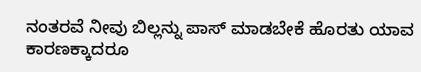ನಂತರವೆ ನೀವು ಬಿಲ್ಲನ್ನು ಪಾಸ್ ಮಾಡಬೇಕೆ ಹೊರತು ಯಾವ ಕಾರಣಕ್ಕಾದರೂ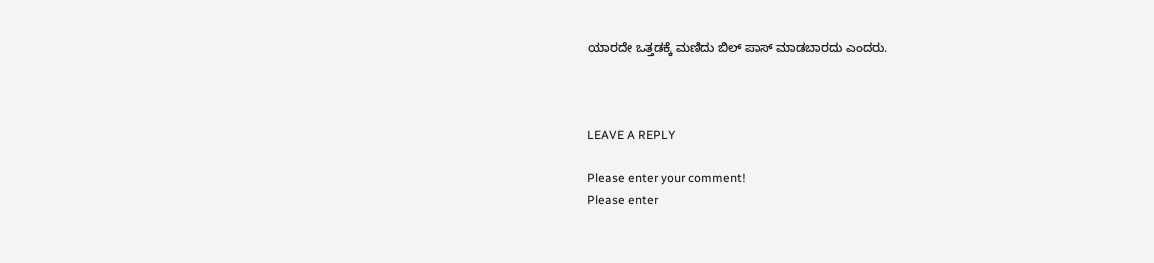ಯಾರದೇ ಒತ್ತಡಕ್ಕೆ ಮಣಿದು ಬಿಲ್ ಪಾಸ್ ಮಾಡಬಾರದು ಎಂದರು.



LEAVE A REPLY

Please enter your comment!
Please enter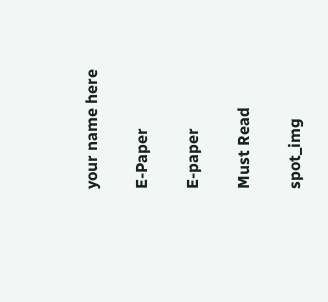your name here

E-Paper

E-paper

Must Read

spot_img